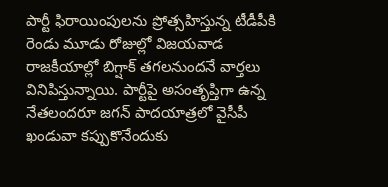పార్టీ ఫిరాయింపులను ప్రోత్సహిస్తున్న టీడీపీకి రెండు మూడు రోజుల్లో విజయవాడ రాజకీయాల్లో బిగ్షాక్ తగలనుందనే వార్తలు వినిపిస్తున్నాయి. పార్టీపై అసంతృప్తిగా ఉన్న నేతలందరూ జగన్ పాదయాత్రలో వైసీపీ ఖండువా కప్పుకొనేందుకు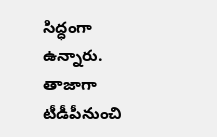సిద్ధంగా ఉన్నారు. తాజాగా టీడీపీనుంచి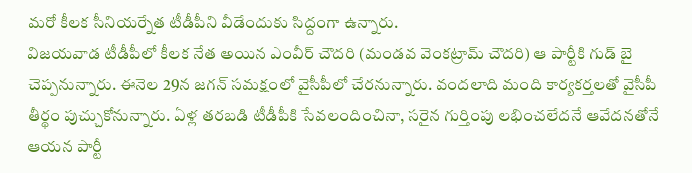మరో కీలక సీనియర్నేత టీడీపీని వీడేందుకు సిద్దంగా ఉన్నారు.
విజయవాడ టీడీపీలో కీలక నేత అయిన ఎంవీర్ చౌదరి (మండవ వెంకట్రామ్ చౌదరి) ఆ పార్టీకి గుడ్ బై చెప్పనున్నారు. ఈనెల 29న జగన్ సమక్షంలో వైసీపీలో చేరనున్నారు. వందలాది మంది కార్యకర్తలతో వైసీపీ తీర్థం పుచ్చుకోనున్నారు. ఏళ్ల తరబడి టీడీపీకి సేవలందించినా, సరైన గుర్తింపు లభించలేదనే ఆవేదనతోనే ఆయన పార్టీ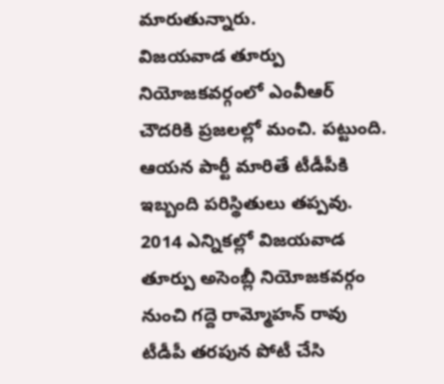మారుతున్నారు.
విజయవాడ తూర్పు నియోజకవర్గంలో ఎంవీఆర్ చౌదరికి ప్రజలల్లో మంచి. పట్టుంది. ఆయన పార్టీ మారితే టీడీపీకి ఇబ్బంది పరిస్థితులు తప్పవు. 2014 ఎన్నికల్లో విజయవాడ తూర్పు అసెంబ్లీ నియోజకవర్గం నుంచి గద్దె రామ్మోహన్ రావు టీడీపీ తరపున పోటీ చేసి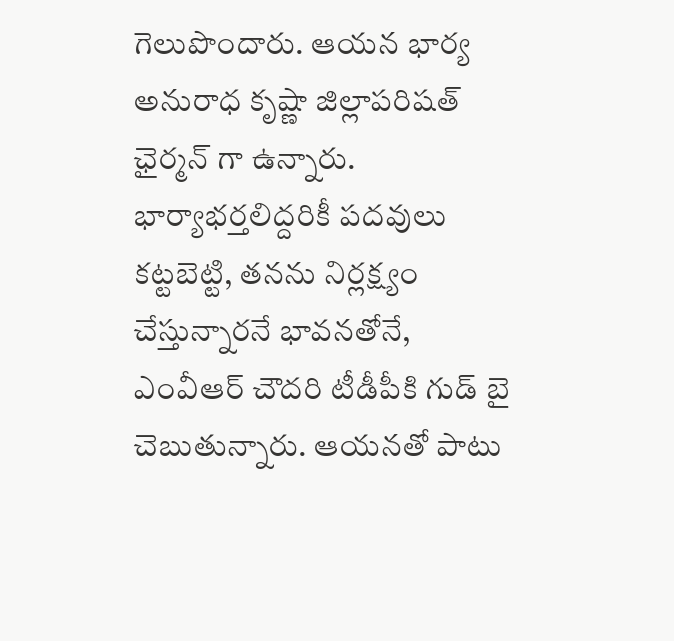గెలుపొందారు. ఆయన భార్య అనురాధ కృష్ణా జిల్లాపరిషత్ ఛైర్మన్ గా ఉన్నారు. భార్యాభర్తలిద్దరికీ పదవులు కట్టబెట్టి, తనను నిర్లక్ష్యం చేస్తున్నారనే భావనతోనే, ఎంవీఆర్ చౌదరి టీడీపీకి గుడ్ బై చెబుతున్నారు. ఆయనతో పాటు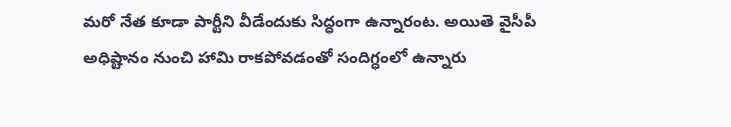మరో నేత కూడా పార్టీని వీడేందుకు సిద్ధంగా ఉన్నారంట. అయితె వైసీపీ అధిష్టానం నుంచి హామి రాకపోవడంతో సందిగ్ధంలో ఉన్నారు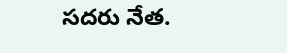సదరు నేత.